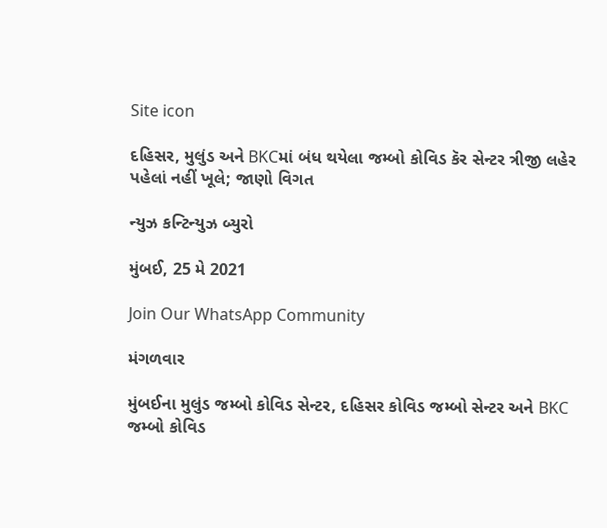Site icon

દહિસર, મુલુંડ અને BKCમાં બંધ થયેલા જમ્બો કોવિડ કૅર સેન્ટર ત્રીજી લહેર પહેલાં નહીં ખૂલે; જાણો વિગત

ન્યુઝ કન્ટિન્યુઝ બ્યુરો

મુંબઈ, 25 મે 2021

Join Our WhatsApp Community

મંગળવાર

મુંબઈના મુલુંડ જમ્બો કોવિડ સેન્ટર, દહિસર કોવિડ જમ્બો સેન્ટર અને BKC જમ્બો કોવિડ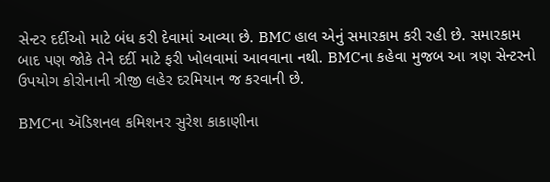સેન્ટર દર્દીઓ માટે બંધ કરી દેવામાં આવ્યા છે. BMC હાલ એનું સમારકામ કરી રહી છે. સમારકામ બાદ પણ જોકે તેને દર્દી માટે ફરી ખોલવામાં આવવાના નથી. BMCના કહેવા મુજબ આ ત્રણ સેન્ટરનો ઉપયોગ કોરોનાની ત્રીજી લહેર દરમિયાન જ કરવાની છે.

BMCના ઍડિશનલ કમિશનર સુરેશ કાકાણીના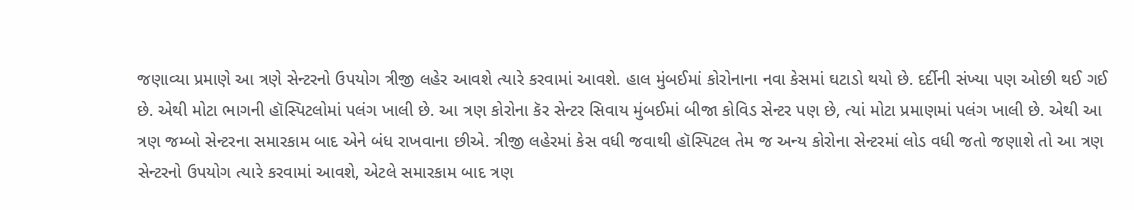જણાવ્યા પ્રમાણે આ ત્રણે સેન્ટરનો ઉપયોગ ત્રીજી લહેર આવશે ત્યારે કરવામાં આવશે. હાલ મુંબઈમાં કોરોનાના નવા કેસમાં ઘટાડો થયો છે. દર્દીની સંખ્યા પણ ઓછી થઈ ગઈ છે. એથી મોટા ભાગની હૉસ્પિટલોમાં પલંગ ખાલી છે. આ ત્રણ કોરોના કૅર સેન્ટર સિવાય મુંબઈમાં બીજા કોવિડ સેન્ટર પણ છે, ત્યાં મોટા પ્રમાણમાં પલંગ ખાલી છે. એથી આ ત્રણ જમ્બો સેન્ટરના સમારકામ બાદ એને બંધ રાખવાના છીએ. ત્રીજી લહેરમાં કેસ વધી જવાથી હૉસ્પિટલ તેમ જ અન્ય કોરોના સેન્ટરમાં લોડ વધી જતો જણાશે તો આ ત્રણ સેન્ટરનો ઉપયોગ ત્યારે કરવામાં આવશે, એટલે સમારકામ બાદ ત્રણ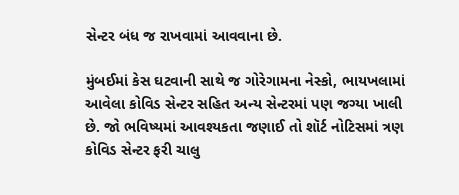સેન્ટર બંધ જ રાખવામાં આવવાના છે.

મુંબઈમાં કેસ ઘટવાની સાથે જ ગોરેગામના નેસ્કો, ભાયખલામાં આવેલા કોવિડ સેન્ટર સહિત અન્ય સેન્ટરમાં પણ જગ્યા ખાલી છે. જો ભવિષ્યમાં આવશ્યકતા જણાઈ તો શૉર્ટ નોટિસમાં ત્રણ કોવિડ સેન્ટર ફરી ચાલુ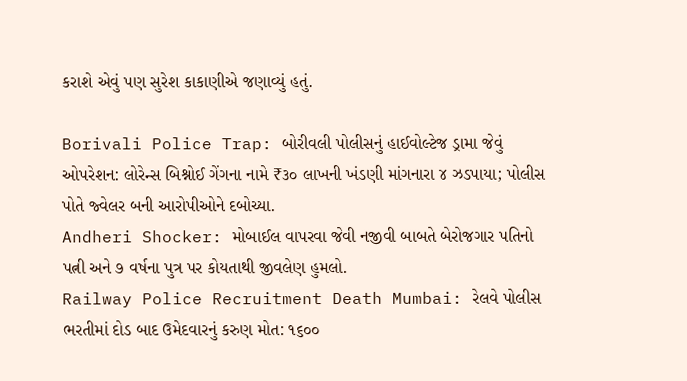કરાશે એવું પણ સુરેશ કાકાણીએ જણાવ્યું હતું.

Borivali Police Trap: બોરીવલી પોલીસનું હાઈવોલ્ટેજ ડ્રામા જેવું ઓપરેશન: લોરેન્સ બિશ્નોઈ ગેંગના નામે ₹૩૦ લાખની ખંડણી માંગનારા ૪ ઝડપાયા; પોલીસ પોતે જ્વેલર બની આરોપીઓને દબોચ્યા.
Andheri Shocker: મોબાઈલ વાપરવા જેવી નજીવી બાબતે બેરોજગાર પતિનો પત્ની અને ૭ વર્ષના પુત્ર પર કોયતાથી જીવલેણ હુમલો.
Railway Police Recruitment Death Mumbai: રેલવે પોલીસ ભરતીમાં દોડ બાદ ઉમેદવારનું કરુણ મોત: ૧૬૦૦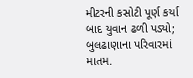મીટરની કસોટી પૂર્ણ કર્યા બાદ યુવાન ઢળી પડ્યો; બુલઢાણાના પરિવારમાં માતમ.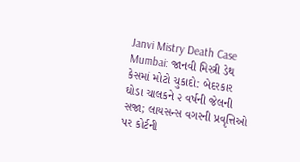Janvi Mistry Death Case Mumbai: જાનવી મિસ્ત્રી ડેથ કેસમાં મોટો ચુકાદો: બેદરકાર ઘોડા ચાલકને ૨ વર્ષની જેલની સજા; લાયસન્સ વગરની પ્રવૃત્તિઓ પર કોર્ટની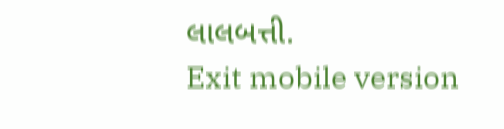લાલબત્તી.
Exit mobile version